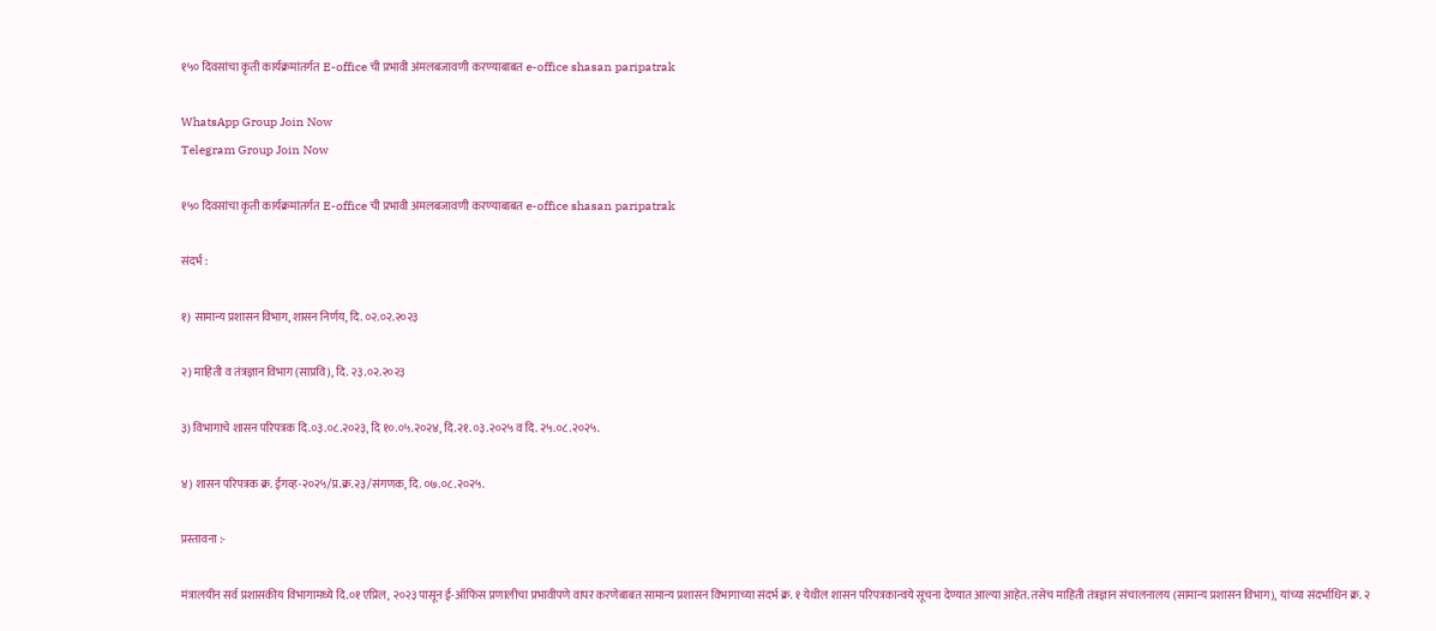१५० दिवसांचा कृती कार्यक्रमांतर्गत E-office ची प्रभावी अंमलबजावणी करण्याबाबत e-office shasan paripatrak

WhatsApp Group Join Now
Telegram Group Join Now

१५० दिवसांचा कृती कार्यक्रमांतर्गत E-office ची प्रभावी अंमलबजावणी करण्याबाबत e-office shasan paripatrak

संदर्भ :

१) सामान्य प्रशासन विभाग, शासन निर्णय, दि. ०२.०२.२०२३

२) माहिती व तंत्रज्ञान विभाग (साप्रवि), दि. २३.०२.२०२३

३) विभागाचे शासन परिपत्रक दि.०३.०८.२०२३, दि १०.०५.२०२४, दि.२१.०३.२०२५ व दि. २५.०८.२०२५.

४) शासन परिपत्रक क्र. ईगव्ह-२०२५/प्र.क्र.२३/संगणक, दि. ०७.०८.२०२५.

प्रस्तावना :-

मंत्रालयीन सर्व प्रशासकीय विभागामध्ये दि.०१ एप्रिल, २०२३ पासून ई-ऑफिस प्रणालीचा प्रभावीपणे वापर करणेबाबत सामान्य प्रशासन विभागाच्या संदर्भ क्र. १ येथील शासन परिपत्रकान्वये सूचना देण्यात आल्या आहेत. तसेच माहिती तंत्रज्ञान संचालनालय (सामान्य प्रशासन विभाग), यांच्या संदर्भाधिन क्र. २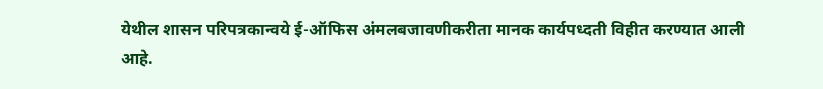येथील शासन परिपत्रकान्वये ई-ऑफिस अंमलबजावणीकरीता मानक कार्यपध्दती विहीत करण्यात आली आहे.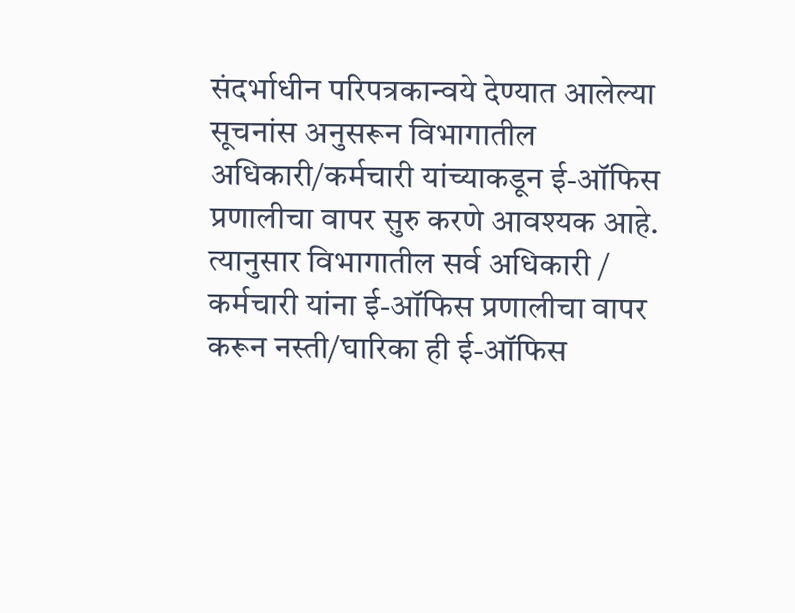संदर्भाधीन परिपत्रकान्वये देण्यात आलेल्या सूचनांस अनुसरून विभागातील अधिकारी/कर्मचारी यांच्याकडून ई-ऑफिस प्रणालीचा वापर सुरु करणे आवश्यक आहे. त्यानुसार विभागातील सर्व अधिकारी / कर्मचारी यांना ई-ऑफिस प्रणालीचा वापर करून नस्ती/घारिका ही ई-ऑफिस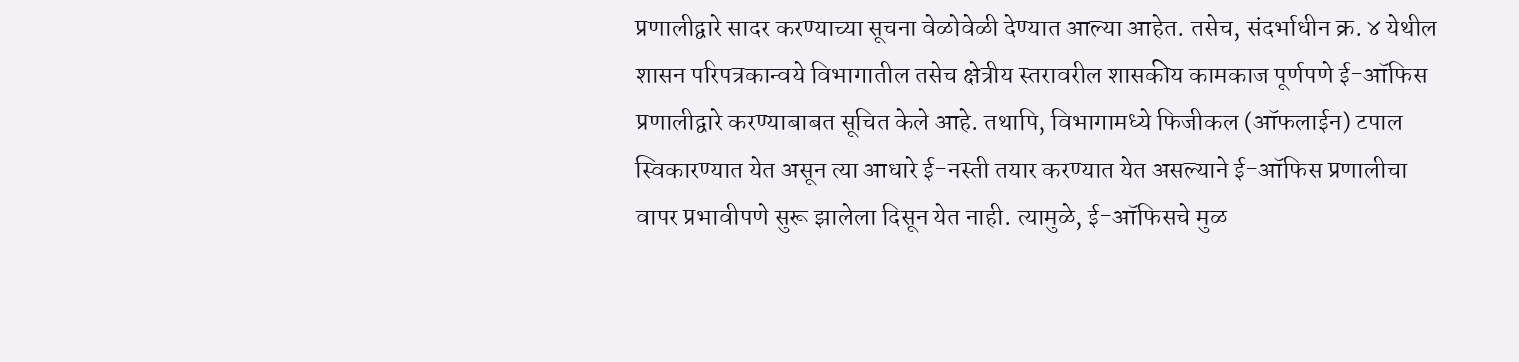प्रणालीद्वारे सादर करण्याच्या सूचना वेळोवेळी देण्यात आल्या आहेत. तसेच, संदर्भाधीन क्र. ४ येथील शासन परिपत्रकान्वये विभागातील तसेच क्षेत्रीय स्तरावरील शासकीय कामकाज पूर्णपणे ई-ऑफिस प्रणालीद्वारे करण्याबाबत सूचित केले आहे. तथापि, विभागामध्ये फिजीकल (ऑफलाईन) टपाल स्विकारण्यात येत असून त्या आधारे ई-नस्ती तयार करण्यात येत असल्याने ई-ऑफिस प्रणालीचा वापर प्रभावीपणे सुरू झालेला दिसून येत नाही. त्यामुळे, ई-ऑफिसचे मुळ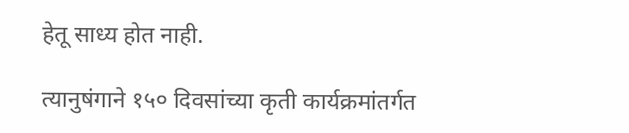हेतू साध्य होत नाही.

त्यानुषंगाने १५० दिवसांच्या कृती कार्यक्रमांतर्गत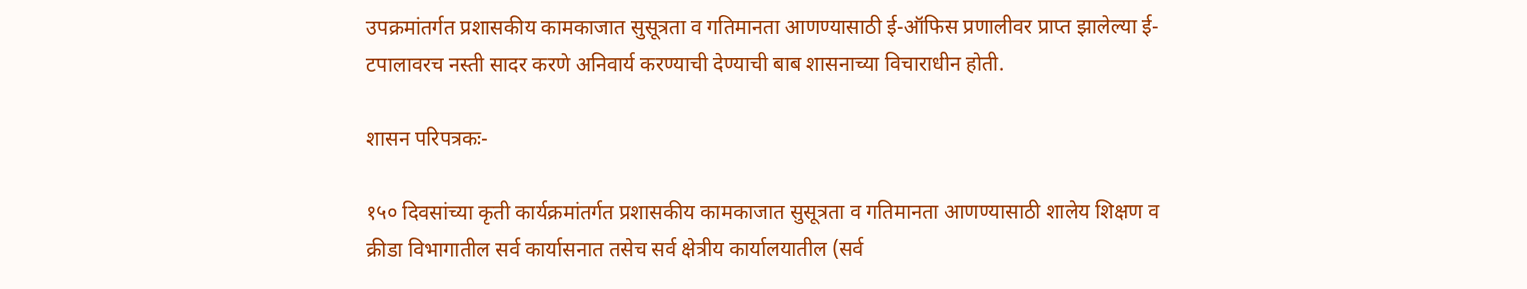उपक्रमांतर्गत प्रशासकीय कामकाजात सुसूत्रता व गतिमानता आणण्यासाठी ई-ऑफिस प्रणालीवर प्राप्त झालेल्या ई-टपालावरच नस्ती सादर करणे अनिवार्य करण्याची देण्याची बाब शासनाच्या विचाराधीन होती.

शासन परिपत्रकः-

१५० दिवसांच्या कृती कार्यक्रमांतर्गत प्रशासकीय कामकाजात सुसूत्रता व गतिमानता आणण्यासाठी शालेय शिक्षण व क्रीडा विभागातील सर्व कार्यासनात तसेच सर्व क्षेत्रीय कार्यालयातील (सर्व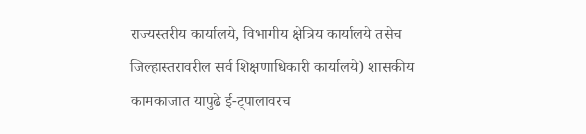राज्यस्तरीय कार्यालये, विभागीय क्षेत्रिय कार्यालये तसेच जिल्हास्तरावरील सर्व शिक्षणाधिकारी कार्यालये) शासकीय कामकाजात यापुढे ई-ट्पालावरच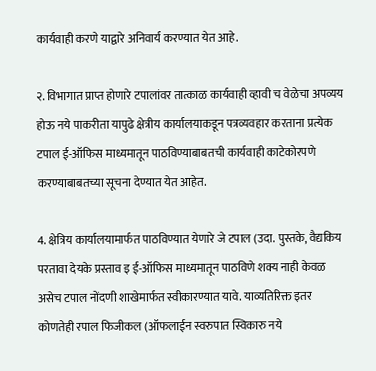कार्यवाही करणे याद्वारे अनिवार्य करण्यात येत आहे.

२. विभागात प्राप्त होणारे टपालांवर तात्काळ कार्यवाही व्हावी च वेळेचा अपव्यय होऊ नये पाकरीता यापुढे क्षेत्रीय कार्यालयाकडून पत्रव्यवहार करताना प्रत्येक टपाल ई-ऑफिस माध्यमातून पाठविण्याबाबतची कार्यवाही काटेकोरपणे करण्याबाबतच्या सूचना देण्यात येत आहेत.

4. क्षेत्रिय कार्यालयामार्फत पाठविण्यात येणारे जे टपाल (उदा. पुस्तके, वैद्यकिय परतावा देयके प्रस्ताव इ ई-ऑफिस माध्यमातून पाठविणे शक्य नाही केवळ असेच टपाल नोंदणी शाखेमार्फत स्वीकारण्यात यावे. याव्यतिरिक्त इतर कोणतेही रपाल फिजीकल (ऑफलाईन स्वरुपात स्विकारु नये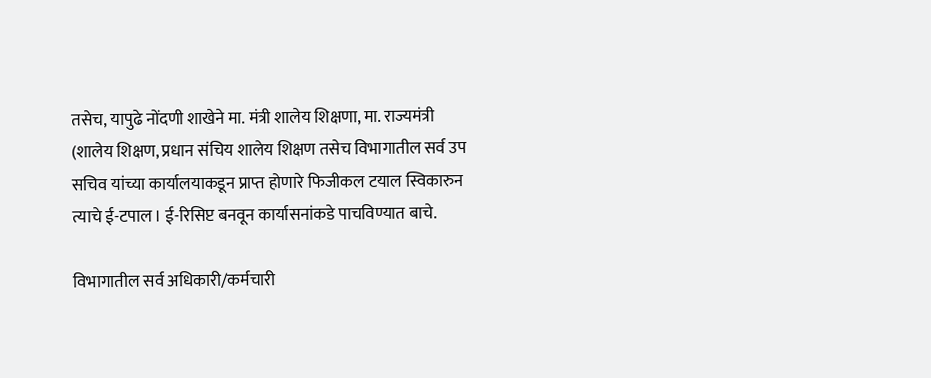तसेच, यापुढे नोंदणी शाखेने मा. मंत्री शालेय शिक्षणा, मा. राज्यमंत्री (शालेय शिक्षण, प्रधान संचिय शालेय शिक्षण तसेच विभागातील सर्व उप सचिव यांच्या कार्यालयाकडून प्राप्त होणारे फिजीकल टयाल स्विकारुन त्याचे ई-टपाल। ई-रिसिप्ट बनवून कार्यासनांकडे पाचविण्यात बाचे.

विभागातील सर्व अधिकारी/कर्मचारी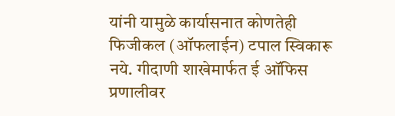यांनी यामुळे कार्यासनात कोणतेही फिजीकल (ऑफलाईन) टपाल स्विकारू नये. गीदाणी शाखेमार्फत ई ऑफिस प्रणालीवर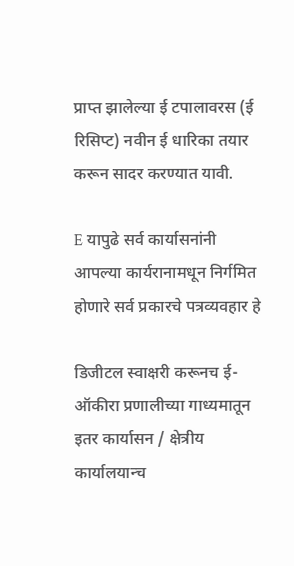प्राप्त झालेल्या ई टपालावरस (ई रिसिप्ट) नवीन ई धारिका तयार करून सादर करण्यात यावी.

E यापुढे सर्व कार्यासनांनी आपल्या कार्यरानामधून निर्गमित होणारे सर्व प्रकारचे पत्रव्यवहार हे

डिजीटल स्वाक्षरी करूनच ई-ऑकीरा प्रणालीच्या गाध्यमातून इतर कार्यासन / क्षेत्रीय कार्यालयान्च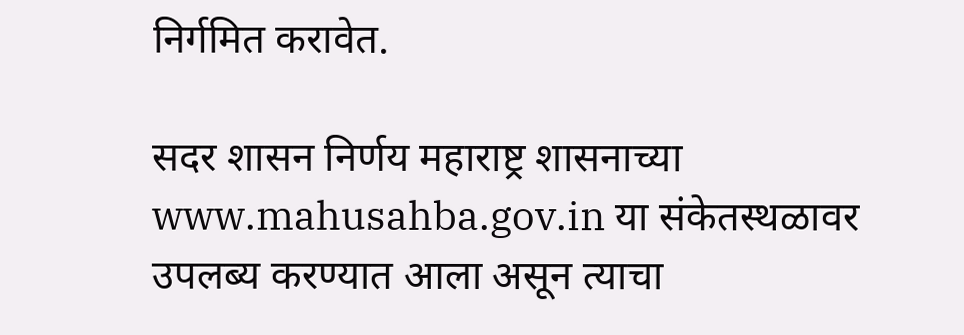निर्गमित करावेत.

सदर शासन निर्णय महाराष्ट्र शासनाच्या www.mahusahba.gov.in या संकेतस्थळावर उपलब्य करण्यात आला असून त्याचा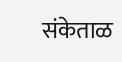संकेताळ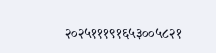२०२५१११९१६५३००५८२१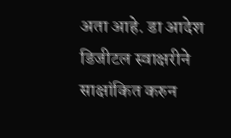अता आहे. डा आदेश डिजीटल स्वाक्षरीने साक्षांकित करुन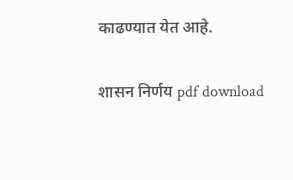काढण्यात येत आहे.

शासन निर्णय pdf download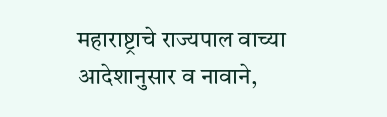महाराष्ट्राचे राज्यपाल वाच्या आदेशानुसार व नावाने,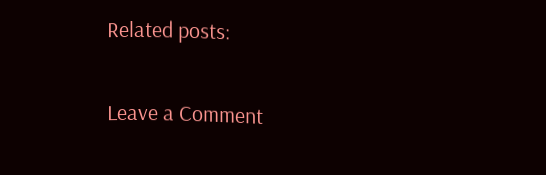Related posts:

Leave a Comment